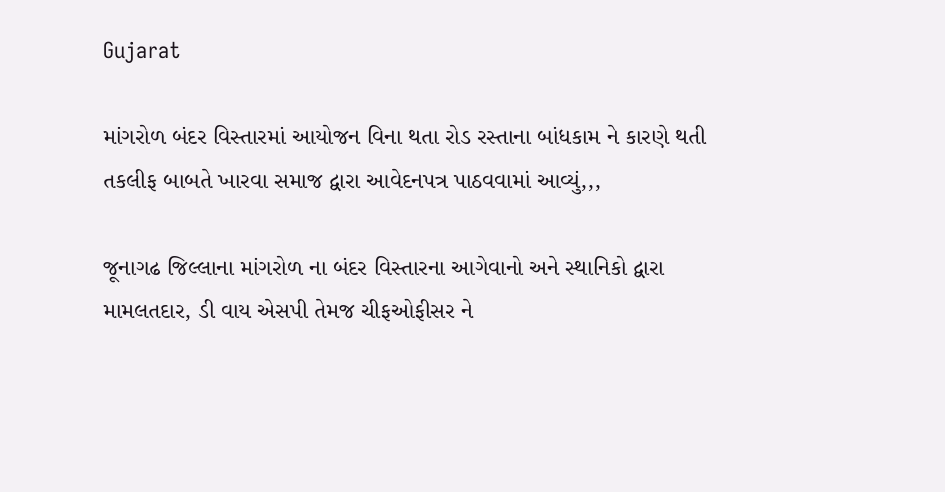Gujarat

માંગરોળ બંદર વિસ્તારમાં આયોજન વિના થતા રોડ રસ્તાના બાંધકામ ને કારણે થતી તકલીફ બાબતે ખારવા સમાજ દ્વારા આવેદનપત્ર પાઠવવામાં આવ્યું,,,

જૂનાગઢ જિલ્લાના માંગરોળ ના બંદર વિસ્તારના આગેવાનો અને સ્થાનિકો દ્વારા મામલતદાર, ડી વાય એસપી તેમજ ચીફઓફીસર ને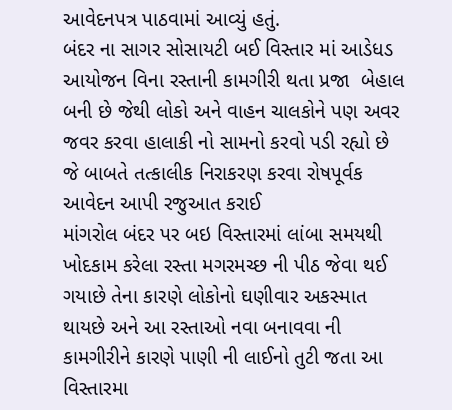આવેદનપત્ર પાઠવામાં આવ્યું હતું.
બંદર ના સાગર સોસાયટી બઈ વિસ્તાર માં આડેધડ આયોજન વિના રસ્તાની કામગીરી થતા પ્રજા  બેહાલ બની છે જેથી લોકો અને વાહન ચાલકોને પણ અવર જવર કરવા હાલાકી નો સામનો કરવો પડી રહ્યો છે જે બાબતે તત્કાલીક નિરાકરણ કરવા રોષપૂર્વક આવેદન આપી રજુઆત કરાઈ
માંગરોલ બંદર પર બઇ વિસ્તારમાં લાંબા સમયથી ખોદકામ કરેલા રસ્તા મગરમચ્છ ની પીઠ જેવા થઈ ગયાછે તેના કારણે લોકોનો ઘણીવાર અકસ્માત થાયછે અને આ રસ્તાઓ નવા બનાવવા ની કામગીરીને કારણે પાણી ની લાઈનો તુટી જતા આ વિસ્તારમા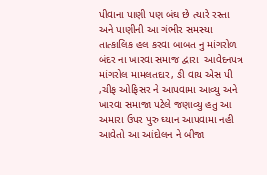પીવાના પાણી પણ બંઘ છે ત્યારે રસ્તા અને પાણીની આ ગંભીર સમસ્યા તાત્કાલિક હલ કરવા બાબત નુ માંગરોળ બંદર ના ખારવા સમાજ દ્વારા  આવેદનપત્ર માંગરોલ મામલતદાર, ઙી વાય એસ પી ,ચીફ ઓફિસર ને આપવામા આવ્યુ અને ખારવા સમાજા પટેલે જણાવ્યુ હતુ આ અમારા ઉપર પુરુ ઘ્યાન આપવામા નહી આવેતો આ આંદોલન ને બીજા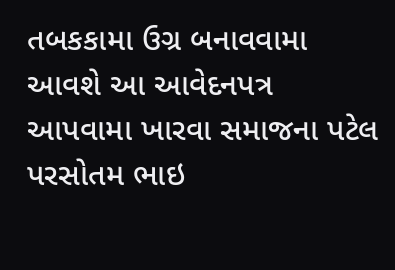તબકકામા ઉગ્ર બનાવવામા આવશે આ આવેદનપત્ર આપવામા ખારવા સમાજના પટેલ પરસોતમ ભાઇ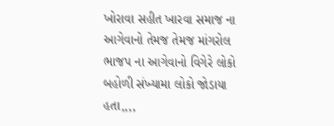ખોરાવા સહીત ખારવા સમાજ ના આગેવાનો તેમજ તેમજ માંગરોલ ભાજપ ના આગેવાનો વિગેરે લોકો બહોળી સંખ્યામા લોકો જોડાયા હતા,,,,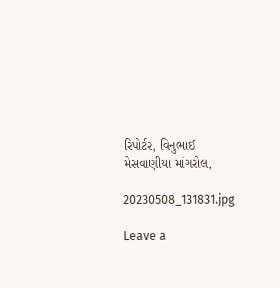રિપોર્ટર, વિનુભાઈ મેસવાણીયા માંગરોલ,

20230508_131831.jpg

Leave a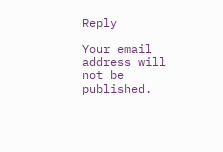Reply

Your email address will not be published.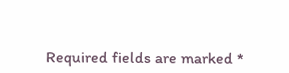Required fields are marked *